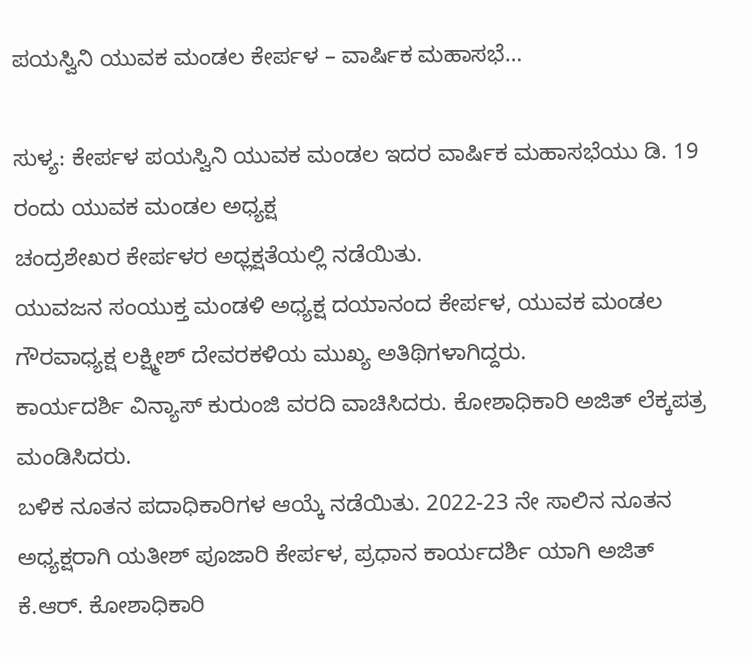ಪಯಸ್ವಿನಿ ಯುವಕ ಮಂಡಲ ಕೇರ್ಪಳ – ವಾರ್ಷಿಕ ಮಹಾಸಭೆ…

ಸುಳ್ಯ: ಕೇರ್ಪಳ ಪಯಸ್ವಿನಿ ಯುವಕ ಮಂಡಲ ಇದರ ವಾರ್ಷಿಕ ಮಹಾಸಭೆಯು ಡಿ. 19 ರಂದು ಯುವಕ ಮಂಡಲ ಅಧ್ಯಕ್ಷ
ಚಂದ್ರಶೇಖರ ಕೇರ್ಪಳರ ಅಧ್ಲಕ್ಷತೆಯಲ್ಲಿ ನಡೆಯಿತು.
ಯುವಜನ ಸಂಯುಕ್ತ ಮಂಡಳಿ ಅಧ್ಯಕ್ಷ ದಯಾನಂದ ಕೇರ್ಪಳ, ಯುವಕ ಮಂಡಲ ಗೌರವಾಧ್ಯಕ್ಷ ಲಕ್ಷ್ಮೀಶ್‌ ದೇವರಕಳಿಯ ಮುಖ್ಯ ಅತಿಥಿಗಳಾಗಿದ್ದರು.
ಕಾರ್ಯದರ್ಶಿ ವಿನ್ಯಾಸ್‌ ಕುರುಂಜಿ ವರದಿ ವಾಚಿಸಿದರು. ಕೋಶಾಧಿಕಾರಿ ಅಜಿತ್‌ ಲೆಕ್ಕಪತ್ರ ಮಂಡಿಸಿದರು.
ಬಳಿಕ ನೂತನ ಪದಾಧಿಕಾರಿಗಳ ಆಯ್ಕೆ ನಡೆಯಿತು. 2022-23 ನೇ ಸಾಲಿನ ನೂತನ ಅಧ್ಯಕ್ಷರಾಗಿ ಯತೀಶ್‌ ಪೂಜಾರಿ ಕೇರ್ಪಳ, ಪ್ರಧಾನ ಕಾರ್ಯದರ್ಶಿ ಯಾಗಿ ಅಜಿತ್‌ ಕೆ.ಆರ್‌. ಕೋಶಾಧಿಕಾರಿ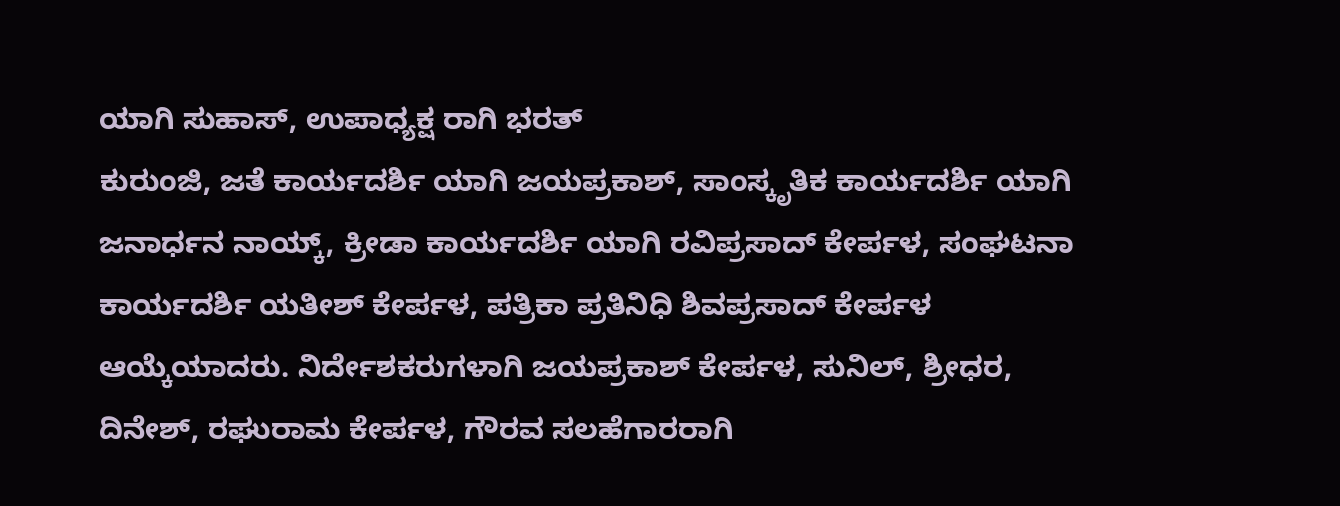ಯಾಗಿ ಸುಹಾಸ್‌, ಉಪಾಧ್ಯಕ್ಷ ರಾಗಿ ಭರತ್‌
ಕುರುಂಜಿ, ಜತೆ ಕಾರ್ಯದರ್ಶಿ ಯಾಗಿ ಜಯಪ್ರಕಾಶ್‌, ಸಾಂಸ್ಕೃತಿಕ ಕಾರ್ಯದರ್ಶಿ ಯಾಗಿ ಜನಾರ್ಧನ ನಾಯ್ಕ್‌, ಕ್ರೀಡಾ ಕಾರ್ಯದರ್ಶಿ ಯಾಗಿ ರವಿಪ್ರಸಾದ್‌ ಕೇರ್ಪಳ, ಸಂಘಟನಾ ಕಾರ್ಯದರ್ಶಿ ಯತೀಶ್‌ ಕೇರ್ಪಳ, ಪತ್ರಿಕಾ ಪ್ರತಿನಿಧಿ ಶಿವಪ್ರಸಾದ್‌ ಕೇರ್ಪಳ ಆಯ್ಕೆಯಾದರು. ನಿರ್ದೇಶಕರುಗಳಾಗಿ ಜಯಪ್ರಕಾಶ್‌ ಕೇರ್ಪಳ, ಸುನಿಲ್‌, ಶ್ರೀಧರ, ದಿನೇಶ್‌, ರಘುರಾಮ ಕೇರ್ಪಳ, ಗೌರವ ಸಲಹೆಗಾರರಾಗಿ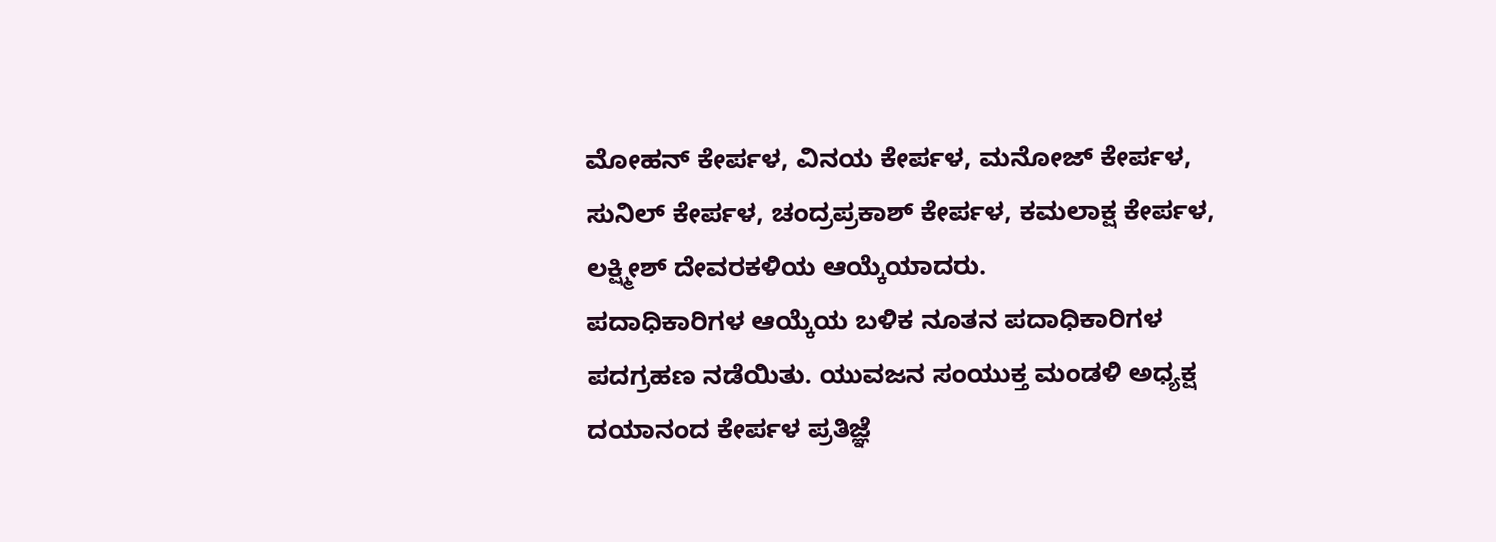ಮೋಹನ್‌ ಕೇರ್ಪಳ, ವಿನಯ ಕೇರ್ಪಳ, ಮನೋಜ್‌ ಕೇರ್ಪಳ, ಸುನಿಲ್‌ ಕೇರ್ಪಳ, ಚಂದ್ರಪ್ರಕಾಶ್‌ ಕೇರ್ಪಳ, ಕಮಲಾಕ್ಷ ಕೇರ್ಪಳ, ಲಕ್ಷ್ಮೀಶ್‌ ದೇವರಕಳಿಯ ಆಯ್ಕೆಯಾದರು.
ಪದಾಧಿಕಾರಿಗಳ ಆಯ್ಕೆಯ ಬಳಿಕ ನೂತನ ಪದಾಧಿಕಾರಿಗಳ ಪದಗ್ರಹಣ ನಡೆಯಿತು. ಯುವಜನ ಸಂಯುಕ್ತ ಮಂಡಳಿ ಅಧ್ಯಕ್ಷ ದಯಾನಂದ ಕೇರ್ಪಳ ಪ್ರತಿಜ್ಞೆ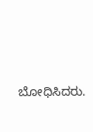ಬೋಧಿಸಿದರು.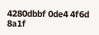4280dbbf 0de4 4f6d 8a1f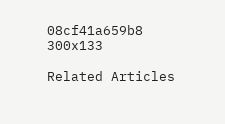08cf41a659b8 300x133

Related Articles